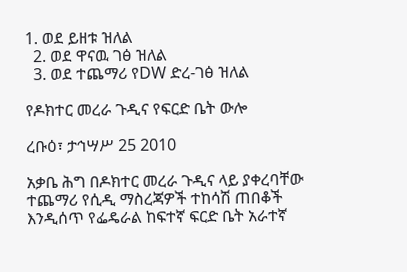1. ወደ ይዘቱ ዝለል
  2. ወደ ዋናዉ ገፅ ዝለል
  3. ወደ ተጨማሪ የDW ድረ-ገፅ ዝለል

የዶክተር መረራ ጉዲና የፍርድ ቤት ውሎ

ረቡዕ፣ ታኅሣሥ 25 2010

አቃቤ ሕግ በዶክተር መረራ ጉዲና ላይ ያቀረባቸው ተጨማሪ የሲዲ ማስረጃዎች ተከሳሽ ጠበቆች እንዲሰጥ የፌዴራል ከፍተኛ ፍርድ ቤት አራተኛ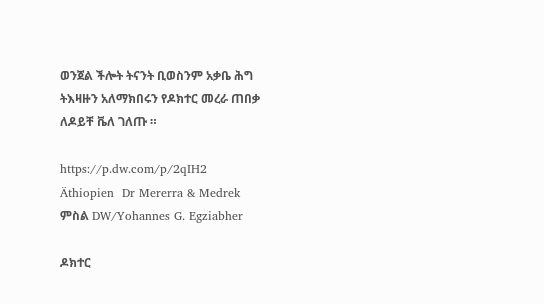ወንጀል ችሎት ትናንት ቢወስንም አቃቤ ሕግ ትእዛዙን አለማክበሩን የዶክተር መረራ ጠበቃ ለዶይቸ ቬለ ገለጡ ።

https://p.dw.com/p/2qIH2
Äthiopien  Dr Mererra & Medrek
ምስል DW/Yohannes G. Egziabher

ዶክተር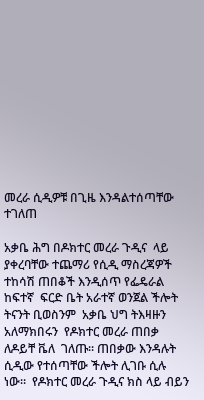መረራ ሲዲዎቹ በጊዜ እንዳልተሰጣቸው ተገለጠ

አቃቤ ሕግ በዶክተር መረራ ጉዲና  ላይ ያቀረባቸው ተጨማሪ የሲዲ ማስረጃዎች ተከሳሽ ጠበቆች እንዲሰጥ የፌዴራል ከፍተኛ  ፍርድ ቤት አራተኛ ወንጀል ችሎት  ትናንት ቢወስንም  አቃቤ ህግ ትእዛዙን አለማክበሩን  የዶክተር መረራ ጠበቃ ለዶይቸ ቬለ  ገለጡ። ጠበቃው እንዳሉት ሲዲው የተሰጣቸው ችሎት ሊገቡ ሲሉ ነው።  የዶክተር መረራ ጉዲና ክስ ላይ ብይን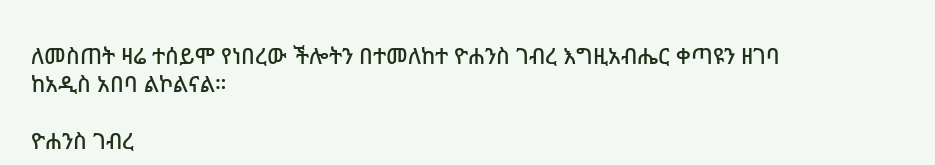ለመስጠት ዛሬ ተሰይሞ የነበረው ችሎትን በተመለከተ ዮሐንስ ገብረ እግዚአብሔር ቀጣዩን ዘገባ ከአዲስ አበባ ልኮልናል።

ዮሐንስ ገብረ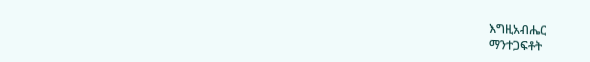እግዚአብሔር
ማንተጋፍቶት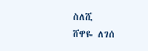ስለሺ
ሸዋዬ ለገሰ